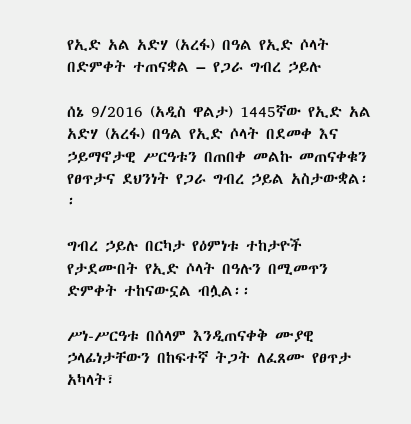የኢድ አል አድሃ (አረፋ) በዓል የኢድ ሶላት በድምቀት ተጠናቋል – የጋራ ግብረ ኃይሉ

ሰኔ 9/2016 (አዲስ ዋልታ) 1445ኛው የኢድ አል አድሃ (አረፋ) በዓል የኢድ ሶላት በደመቀ እና ኃይማኖታዊ ሥርዓቱን በጠበቀ መልኩ መጠናቀቁን የፀጥታና ደህንነት የጋራ ግብረ ኃይል አስታውቋል፡፡

ግብረ ኃይሉ በርካታ የዕምነቱ ተከታዮች የታደሙበት የኢድ ሶላት በዓሉን በሚመጥን ድምቀት ተከናውኗል ብሏል፡፡

ሥነ-ሥርዓቱ በሰላም እንዲጠናቀቅ ሙያዊ ኃላፊነታቸውን በከፍተኛ ትጋት ለፈጸሙ የፀጥታ አካላት፣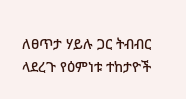ለፀጥታ ሃይሉ ጋር ትብብር ላደረጉ የዕምነቱ ተከታዮች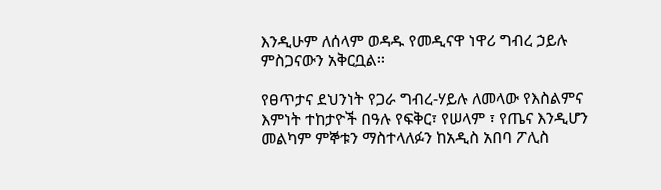እንዲሁም ለሰላም ወዳዱ የመዲናዋ ነዋሪ ግብረ ኃይሉ ምስጋናውን አቅርቧል፡፡

የፀጥታና ደህንነት የጋራ ግብረ-ሃይሉ ለመላው የእስልምና እምነት ተከታዮች በዓሉ የፍቅር፣ የሠላም ፣ የጤና እንዲሆን መልካም ምኞቱን ማስተላለፉን ከአዲስ አበባ ፖሊስ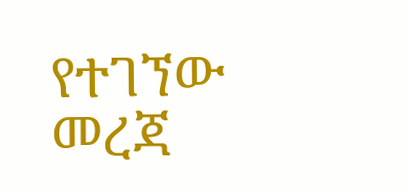የተገኘው መረጃ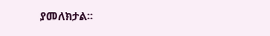ያመለክታል፡፡